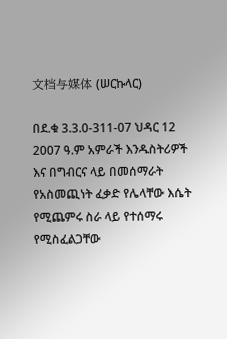文档与媒体 (ሠርኩላር)

በደ.ቁ 3.3.0-311-07 ህዳር 12 2007 ዓ.ም አምራች እንዱስትሪዎች እና በግብርና ላይ በመሰማራት የአስመጪነት ፈቃድ የሌላቸው እሴት የሚጨምሩ ስራ ላይ የተሰማሩ የሚስፈልጋቸው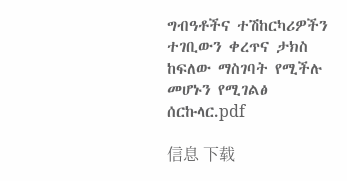ግብዓቶችና ተሽከርካሪዎችን ተገቢውን ቀረጥና ታክስ ከፍለው ማስገባት የሚችሉ መሆኑን የሚገልፅ ሰርኩላር.pdf

信息 下载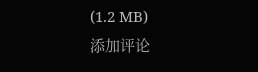(1.2 MB)
添加评论